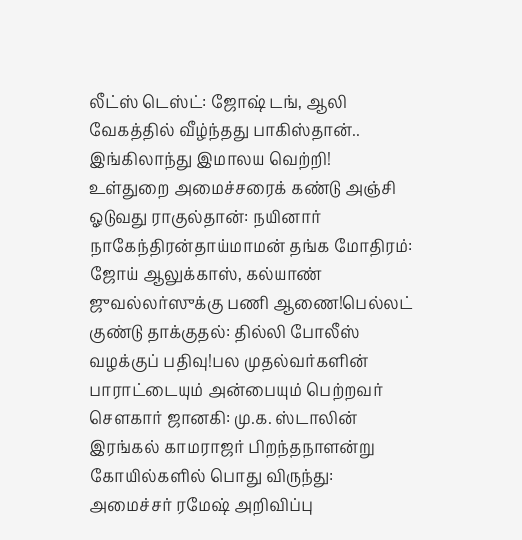லீட்ஸ் டெஸ்ட்: ஜோஷ் டங், ஆலி வேகத்தில் வீழ்ந்தது பாகிஸ்தான்.. இங்கிலாந்து இமாலய வெற்றி! உள்துறை அமைச்சரைக் கண்டு அஞ்சி ஓடுவது ராகுல்தான்: நயினார் நாகேந்திரன்தாய்மாமன் தங்க மோதிரம்: ஜோய் ஆலுக்காஸ், கல்யாண் ஜுவல்லர்ஸுக்கு பணி ஆணை!பெல்லட் குண்டு தாக்குதல்: தில்லி போலீஸ் வழக்குப் பதிவு!பல முதல்வர்களின் பாராட்டையும் அன்பையும் பெற்றவர் சௌகார் ஜானகி: மு.க. ஸ்டாலின் இரங்கல் காமராஜர் பிறந்தநாளன்று கோயில்களில் பொது விருந்து: அமைச்சர் ரமேஷ் அறிவிப்பு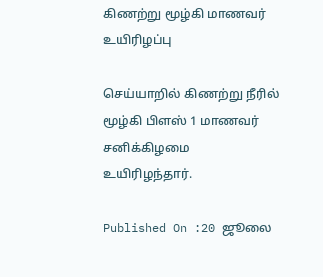கிணற்று மூழ்கி மாணவர் உயிரிழப்பு

செய்யாறில் கிணற்று நீரில் மூழ்கி பிளஸ் 1 மாணவர் சனிக்கிழமை உயிரிழந்தார்.

Published On :20 ஜூலை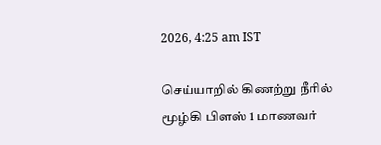2026, 4:25 am IST

செய்யாறில் கிணற்று நீரில் மூழ்கி பிளஸ் 1 மாணவர்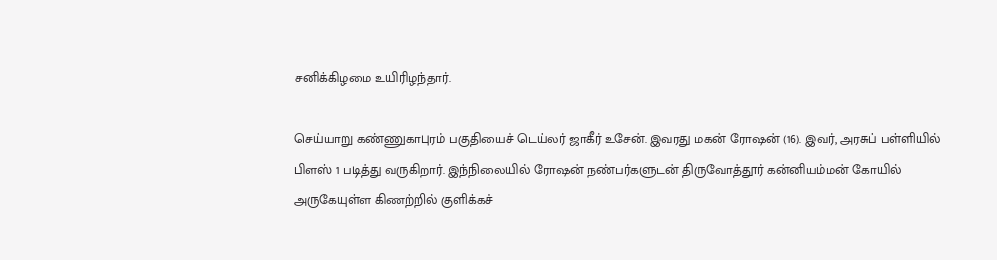சனிக்கிழமை உயிரிழந்தார்.

செய்யாறு கண்ணுகாபுரம் பகுதியைச் டெய்லர் ஜாகீர் உசேன். இவரது மகன் ரோஷன் (16). இவர், அரசுப் பள்ளியில் பிளஸ் 1 படித்து வருகிறார். இந்நிலையில் ரோஷன் நண்பர்களுடன் திருவோத்தூர் கன்னியம்மன் கோயில் அருகேயுள்ள கிணற்றில் குளிக்கச்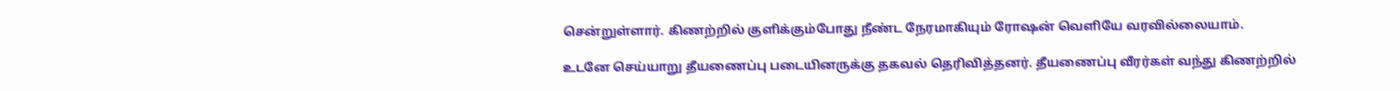சென்றுள்ளார். கிணற்றில் குளிக்கும்போது நீண்ட நேரமாகியும் ரோஷன் வெளியே வரவில்லையாம்.

உடனே செய்யாறு தீயணைப்பு படையினருக்கு தகவல் தெரிவித்தனர். தீயணைப்பு வீரர்கள் வந்து கிணற்றில்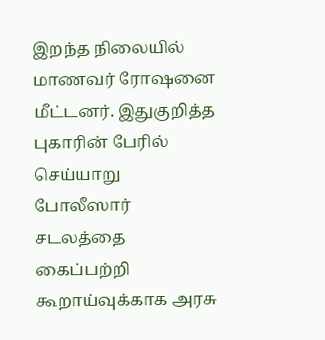இறந்த நிலையில் மாணவர் ரோஷனை மீட்டனர். இதுகுறித்த புகாரின் பேரில் செய்யாறு போலீஸார் சடலத்தை கைப்பற்றி கூறாய்வுக்காக அரசு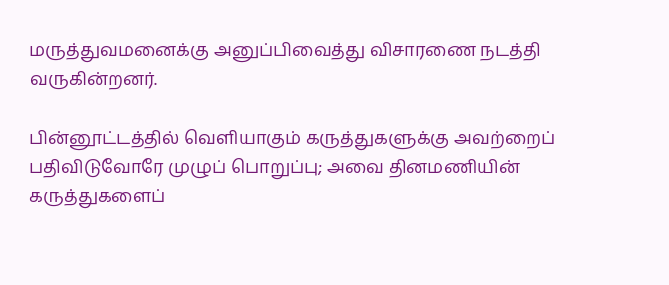மருத்துவமனைக்கு அனுப்பிவைத்து விசாரணை நடத்தி வருகின்றனர்.

பின்னூட்டத்தில் வெளியாகும் கருத்துகளுக்கு அவற்றைப் பதிவிடுவோரே முழுப் பொறுப்பு; அவை தினமணியின் கருத்துகளைப்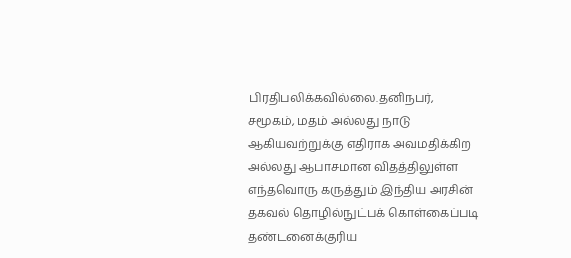பிரதிபலிக்கவில்லை.தனிநபர், சமூகம், மதம் அல்லது நாடு ஆகியவற்றுக்கு எதிராக அவமதிக்கிற அல்லது ஆபாசமான விதத்திலுள்ள எந்தவொரு கருத்தும் இந்திய அரசின் தகவல் தொழில்நுட்பக் கொள்கைப்படி தண்டனைக்குரிய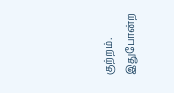குற்றம். இதுபோன்ற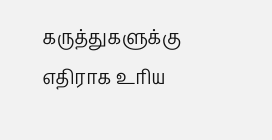கருத்துகளுக்கு எதிராக உரிய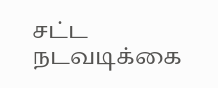சட்ட நடவடிக்கை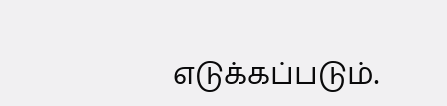எடுக்கப்படும்.